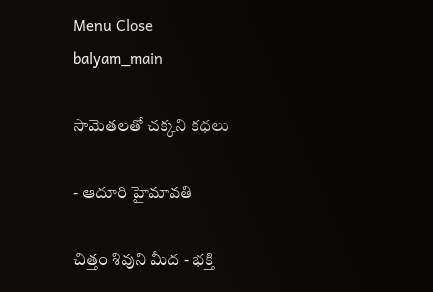Menu Close
balyam_main

సామెతలతో చక్కని కధలు

- ఆదూరి హైమావతి

చిత్తం శివుని మీద - భక్తి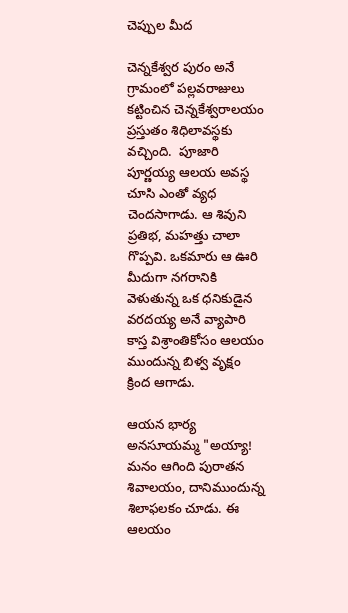చెప్పుల మీద

చెన్నకేశ్వర పురం అనే గ్రామంలో పల్లవరాజులు కట్టించిన చెన్నకేశ్వరాలయం ప్రస్తుతం శిధిలావస్థకు వచ్చింది.  పూజారి పూర్ణయ్య ఆలయ అవస్థ చూసి ఎంతో వ్యధ చెందసాగాడు. ఆ శివుని ప్రతిభ, మహత్తు చాలా గొప్పవి. ఒకమారు ఆ ఊరి మీదుగా నగరానికి వెళుతున్న ఒక ధనికుడైన వరదయ్య అనే వ్యాపారి కాస్త విశ్రాంతికోసం ఆలయం ముందున్న బిళ్వ వృక్షం క్రింద ఆగాడు.

ఆయన భార్య అనసూయమ్మ "అయ్యా! మనం ఆగింది పురాతన శివాలయం, దానిముందున్న శిలాఫలకం చూడు. ఈ ఆలయం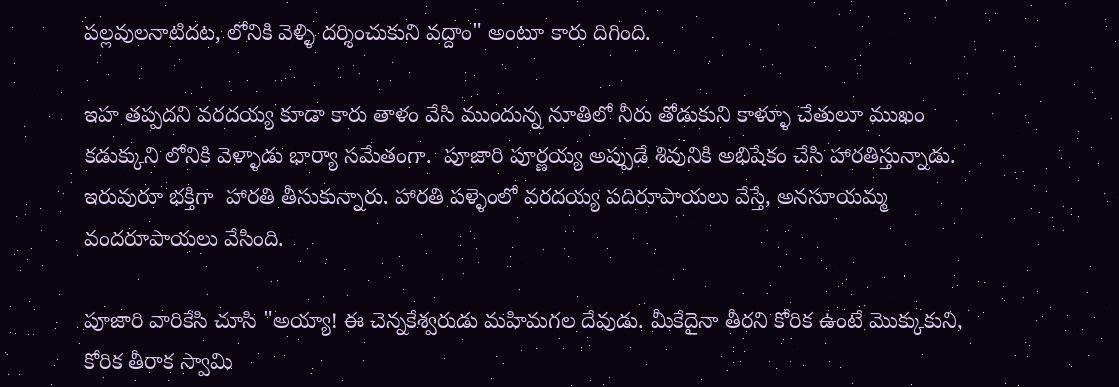పల్లవులనాటిదట, లోనికి వెళ్ళి దర్శించుకుని వద్దాం" అంటూ కారు దిగింది.

ఇహ తప్పదని వరదయ్య కూడా కారు తాళం వేసి ముందున్న నూతిలో నీరు తోడుకుని కాళ్ళూ చేతులూ ముఖం కడుక్కుని లోనికి వెళ్ళాడు భార్యా సమేతంగా.  పూజారి పూర్ణయ్య అప్పుడే శివునికి అభిషేకం చేసి హారతిస్తున్నాడు. ఇరువురూ భక్తిగా  హారతి తీసుకున్నారు. హారతి పళ్ళెంలో వరదయ్య పదిరూపాయలు వేస్తే, అనసూయమ్మ వందరూపాయలు వేసింది.

పూజారి వారికేసి చూసి "అయ్యా! ఈ చెన్నకేశ్వరుడు మహిమగల దేవుడు. మీకేదైనా తీరని కోరిక ఉంటే మొక్కుకుని, కోరిక తీరాక స్వామి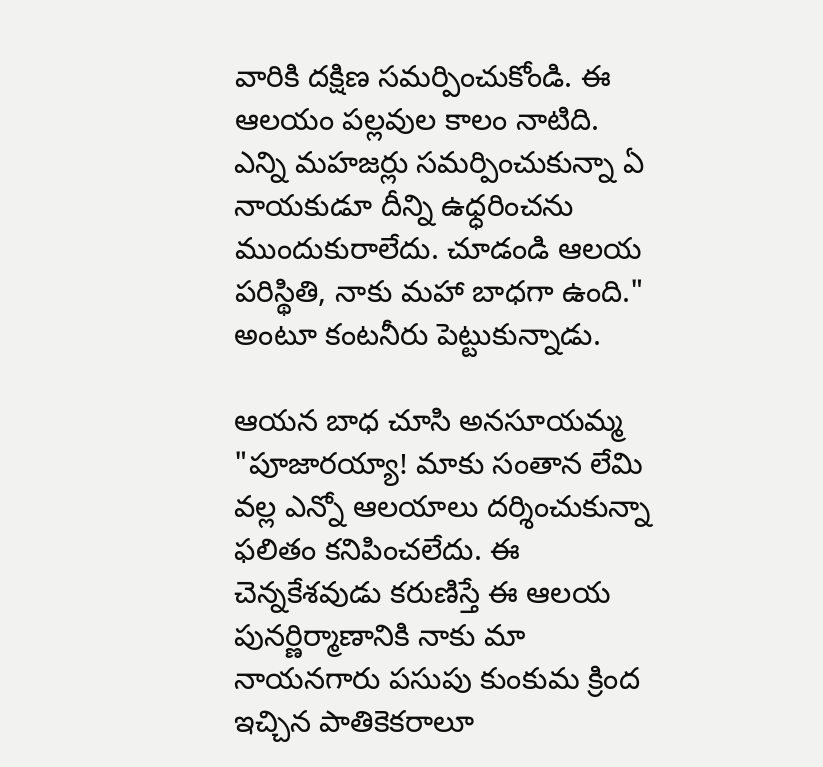వారికి దక్షిణ సమర్పించుకోండి. ఈ ఆలయం పల్లవుల కాలం నాటిది. ఎన్ని మహజర్లు సమర్పించుకున్నా ఏ నాయకుడూ దీన్ని ఉధ్ధరించను ముందుకురాలేదు. చూడండి ఆలయ పరిస్థితి, నాకు మహా బాధగా ఉంది." అంటూ కంటనీరు పెట్టుకున్నాడు.

ఆయన బాధ చూసి అనసూయమ్మ "పూజారయ్యా! మాకు సంతాన లేమి వల్ల ఎన్నో ఆలయాలు దర్శించుకున్నా ఫలితం కనిపించలేదు. ఈ చెన్నకేశవుడు కరుణిస్తే ఈ ఆలయ పునర్ణిర్మాణానికి నాకు మా నాయనగారు పసుపు కుంకుమ క్రింద ఇచ్చిన పాతికెకరాలూ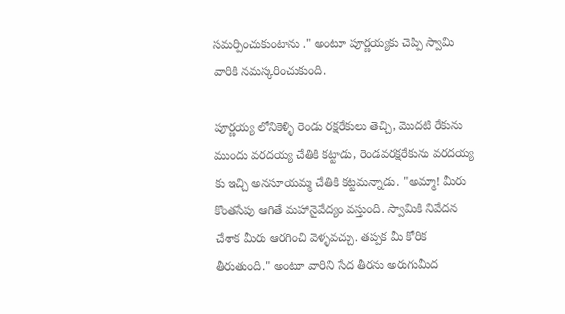సమర్పించుకుంటాను ." అంటూ పూర్ణయ్యకు చెప్పి స్వామి వారికి నమస్కరించుకుంది.

పూర్ణయ్య లోనికెళ్ళి రెండు రక్షరేకులు తెచ్చి, మొదటి రేకును ముందు వరదయ్య చేతికి కట్టాడు, రెండవరక్షరేకును వరదయ్య కు ఇచ్చి అనసూయమ్మ చేతికి కట్టమన్నాడు. "అమ్మా! మీరు  కొంతసేపు ఆగితే మహానైవేద్యం వస్తుంది. స్వామికి నివేదన చేశాక మీరు ఆరగించి వెళ్ళవచ్చు. తప్పక మీ కోరిక తీరుతుంది." అంటూ వారిని సేద తీరను అరుగుమీద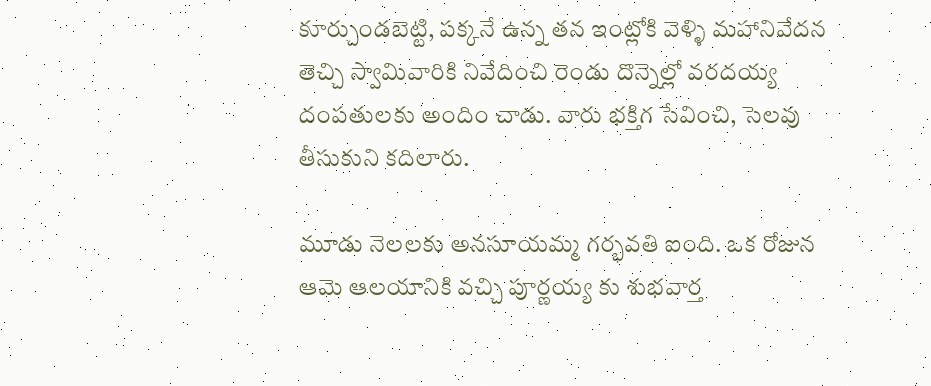కూర్చుండబెట్టి, పక్కనే ఉన్న తన ఇంట్లోకి వెళ్ళి మహానివేదన తెచ్చి స్వామివారికి నివేదించి రెండు దొన్నెల్లో వరదయ్య దంపతులకు అందిం చాడు. వారు భక్తిగ సేవించి, సెలవు తీసుకుని కదిలారు.

మూడు నెలలకు అనసూయమ్మ గర్భవతి ఐంది. ఒక రోజున ఆమె ఆలయానికి వచ్చి పూర్ణయ్య కు శుభవార్త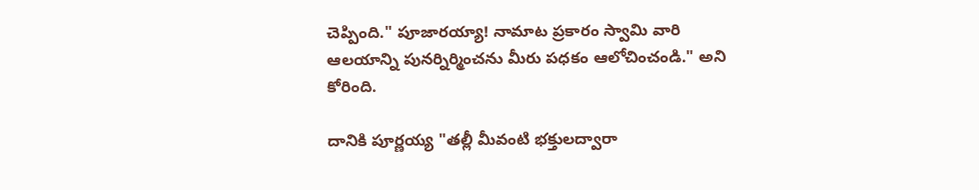చెప్పింది." పూజారయ్యా! నామాట ప్రకారం స్వామి వారి ఆలయాన్ని పునర్నిర్మించను మీరు పధకం ఆలోచించండి." అని కోరింది.

దానికి పూర్ణయ్య "తల్లీ మీవంటి భక్తులద్వారా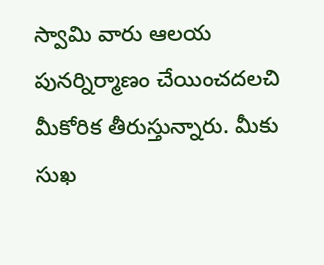స్వామి వారు ఆలయ పునర్నిర్మాణం చేయించదలచి మీకోరిక తీరుస్తున్నారు. మీకు సుఖ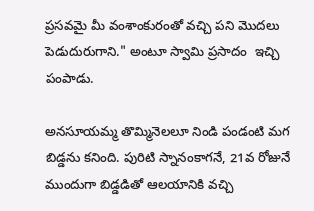ప్రసవమై మీ వంశాంకురంతో వచ్చి పని మొదలు పెడుదురుగాని." అంటూ స్వామి ప్రసాదం  ఇచ్చి పంపాడు.

అనసూయమ్మ తొమ్మినెలలూ నిండి పండంటి మగ బిడ్డను కనింది. పురిటి స్నానంకాగనే, 21వ రోజునే ముందుగా బిడ్డడితో ఆలయానికి వచ్చి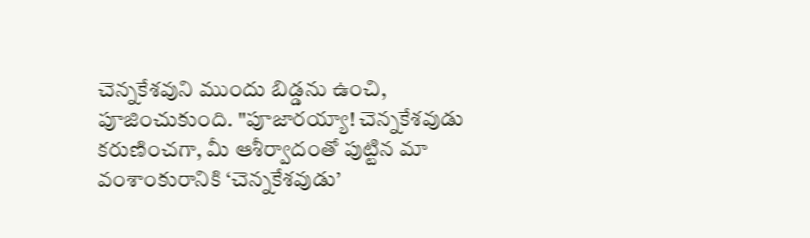చెన్నకేశవుని ముందు బిడ్డను ఉంచి, పూజించుకుంది. "పూజారయ్యా! చెన్నకేశవుడు కరుణించగా, మీ ఆశీర్వాదంతో పుట్టిన మా వంశాంకురానికి ‘చెన్నకేశవుడు’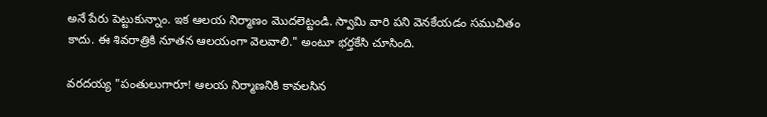అనే పేరు పెట్టుకున్నాం. ఇక ఆలయ నిర్మాణం మొదలెట్టండి. స్వామి వారి పని వెనకేయడం సముచితం కాదు. ఈ శివరాత్రికి నూతన ఆలయంగా వెలవాలి." అంటూ భర్తకేసి చూసింది.

వరదయ్య "పంతులుగారూ! ఆలయ నిర్మాణనికి కావలసిన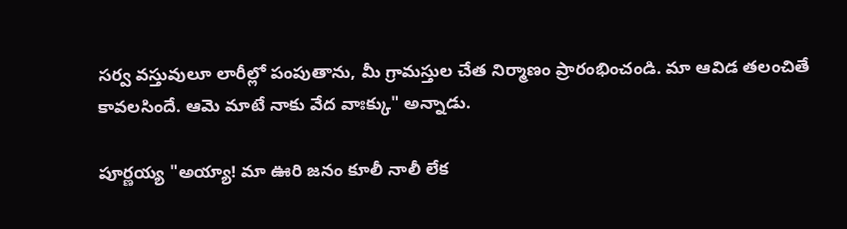సర్వ వస్తువులూ లారీల్లో పంపుతాను, మీ గ్రామస్తుల చేత నిర్మాణం ప్రారంభించండి. మా ఆవిడ తలంచితే కావలసిందే. ఆమె మాటే నాకు వేద వాఃక్కు" అన్నాడు.

పూర్ణయ్య "అయ్యా! మా ఊరి జనం కూలీ నాలీ లేక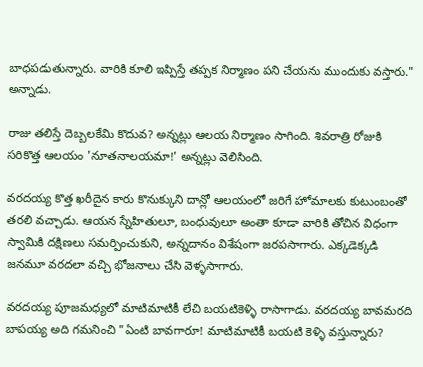బాధపడుతున్నారు. వారికి కూలి ఇప్పిస్తే తప్పక నిర్మాణం పని చేయను ముందుకు వస్తారు." అన్నాడు.

రాజు తలిస్తే దెబ్బలకేమి కొదువ? అన్నట్లు ఆలయ నిర్మాణం సాగింది. శివరాత్రి రోజుకి సరికొత్త ఆలయం 'నూతనాలయమా!' అన్నట్లు వెలిసింది.

వరదయ్య కొత్త ఖరీదైన కారు కొనుక్కుని దాన్లో ఆలయంలో జరిగే హోమాలకు కుటుంబంతో తరలి వచ్చాడు. ఆయన స్నేహితులూ, బంధువులూ అంతా కూడా వారికి తోచిన విధంగా స్వామికి దక్షిణలు సమర్పించుకుని, అన్నదానం విశేషంగా జరపసాగారు. ఎక్కడెక్కడి జనమూ వరదలా వచ్చి భోజనాలు చేసి వెళ్ళసాగారు.

వరదయ్య పూజమధ్యలో మాటిమాటికీ లేచి బయటికెళ్ళి రాసాగాడు. వరదయ్య బావమరది బాపయ్య అది గమనించి "ఏంటి బావగారూ! మాటిమాటికీ బయటి కెళ్ళి వస్తున్నారు?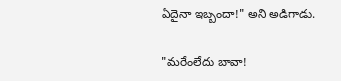ఏదైనా ఇబ్బందా!" అని అడిగాడు.

"మరేంలేదు బావా!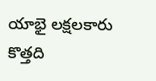యాభై లక్షలకారు కొత్తది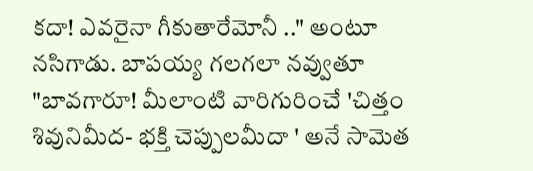కదా! ఎవరైనా గీకుతారేమోనీ .." అంటూ నసిగాడు. బాపయ్య గలగలా నవ్వుతూ  "బావగారూ! మీలాంటి వారిగురించే 'చిత్తం శివునిమీద- భక్తి చెప్పులమీదా ' అనే సామెత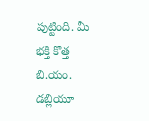పుట్టింది. మీ భక్తి కొత్త బి.యం. డబ్లియూ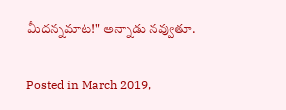మీదన్నమాట!" అన్నాడు నవ్వుతూ.

Posted in March 2019,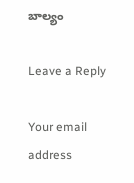బాల్యం

Leave a Reply

Your email address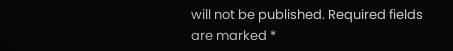will not be published. Required fields are marked *